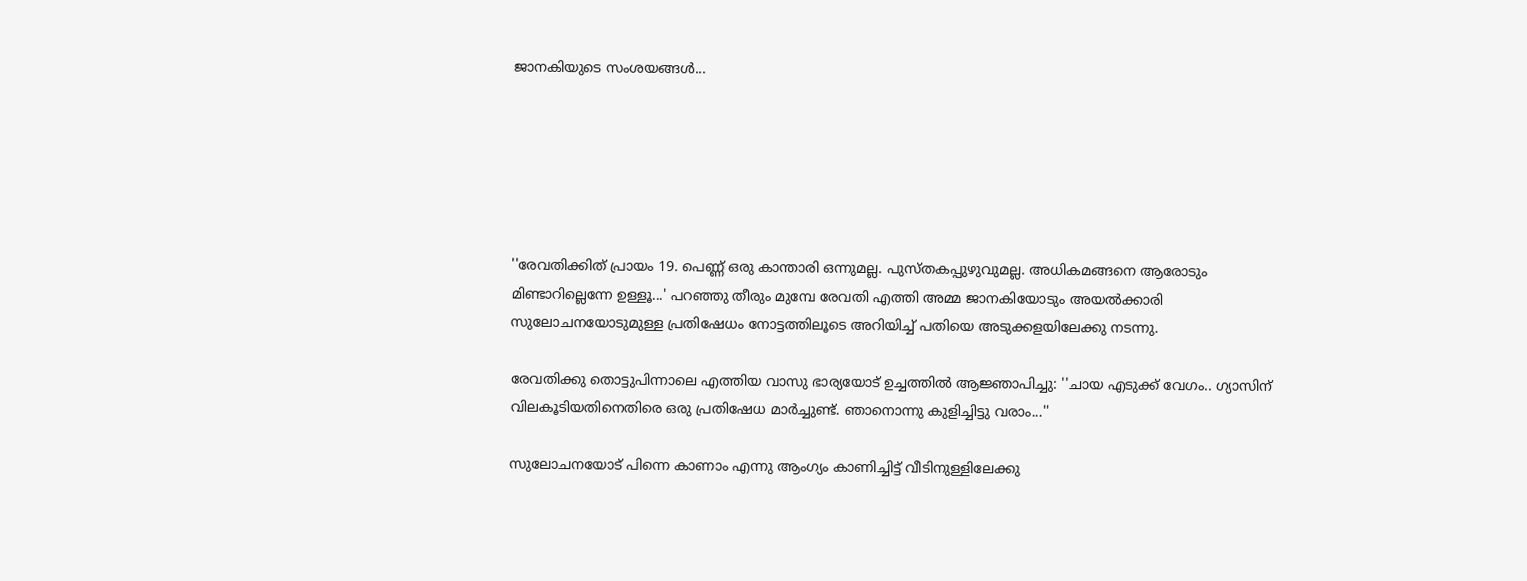ജാനകിയുടെ സംശയങ്ങള്‍...






''രേവതിക്കിത് പ്രായം 19. പെണ്ണ് ഒരു കാന്താരി ഒന്നുമല്ല. പുസ്തകപ്പുഴുവുമല്ല. അധികമങ്ങനെ ആരോടും മിണ്ടാറില്ലെന്നേ ഉള്ളൂ...' പറഞ്ഞു തീരും മുമ്പേ രേവതി എത്തി അമ്മ ജാനകിയോടും അയല്‍ക്കാരി സുലോചനയോടുമുള്ള പ്രതിഷേധം നോട്ടത്തിലൂടെ അറിയിച്ച് പതിയെ അടുക്കളയിലേക്കു നടന്നു.

രേവതിക്കു തൊട്ടുപിന്നാലെ എത്തിയ വാസു ഭാര്യയോട് ഉച്ചത്തില്‍ ആജ്ഞാപിച്ചു: ''ചായ എടുക്ക് വേഗം.. ഗ്യാസിന് വിലകൂടിയതിനെതിരെ ഒരു പ്രതിഷേധ മാര്‍ച്ചുണ്ട്. ഞാനൊന്നു കുളിച്ചിട്ടു വരാം...''

സുലോചനയോട് പിന്നെ കാണാം എന്നു ആംഗ്യം കാണിച്ചിട്ട് വീടിനുള്ളിലേക്കു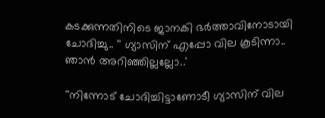കടക്കുന്നതിനിടെ ജാനകി ഭര്‍ത്താവിനോടായി ചോദിച്ചു.. '' ഗ്യാസിന് എപ്പോ വില കൂടിന്നാ.. ഞാന്‍ അറിഞ്ഞില്ലല്ലോ..'

''നിന്നോട് ചോദിച്ചിട്ടാണോടീ ഗ്യാസിന് വില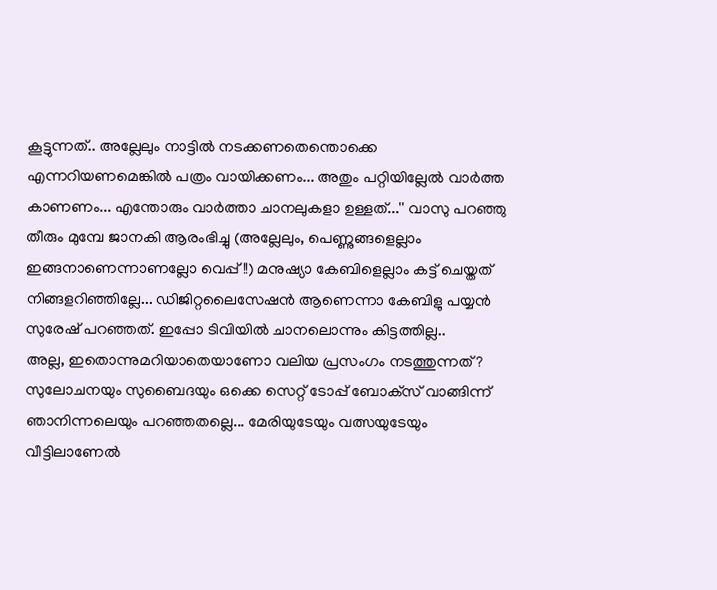കൂട്ടുന്നത്.. അല്ലേലും നാട്ടില്‍ നടക്കണതെന്തൊക്കെ എന്നറിയണമെങ്കില്‍ പത്രം വായിക്കണം... അതും പറ്റിയില്ലേല്‍ വാര്‍ത്ത കാണണം... എന്തോരും വാര്‍ത്താ ചാനലുകളാ ഉള്ളത്...'' വാസു പറഞ്ഞു തീരും മുമ്പേ ജാനകി ആരംഭിച്ചു (അല്ലേലും, പെണ്ണുങ്ങളെല്ലാം ഇങ്ങനാണെന്നാണല്ലോ വെപ്പ്!!) മനുഷ്യാ കേബിളെല്ലാം കട്ട് ചെയ്തത് നിങ്ങളറിഞ്ഞില്ലേ... ഡിജിറ്റലൈസേഷന്‍ ആണെന്നാ കേബിളു പയ്യന്‍ സുരേഷ് പറഞ്ഞത്. ഇപ്പോ ടിവിയില്‍ ചാനലൊന്നും കിട്ടത്തില്ല..
അല്ല, ഇതൊന്നുമറിയാതെയാണോ വലിയ പ്രസംഗം നടത്തുന്നത്?
സുലോചനയും സുബൈദയും ഒക്കെ സെറ്റ് ടോപ്പ് ബോക്‌സ് വാങ്ങിന്ന് ഞാനിന്നലെയും പറഞ്ഞതല്ലെ... മേരിയുടേയും വത്സയുടേയും വീട്ടിലാണേല്‍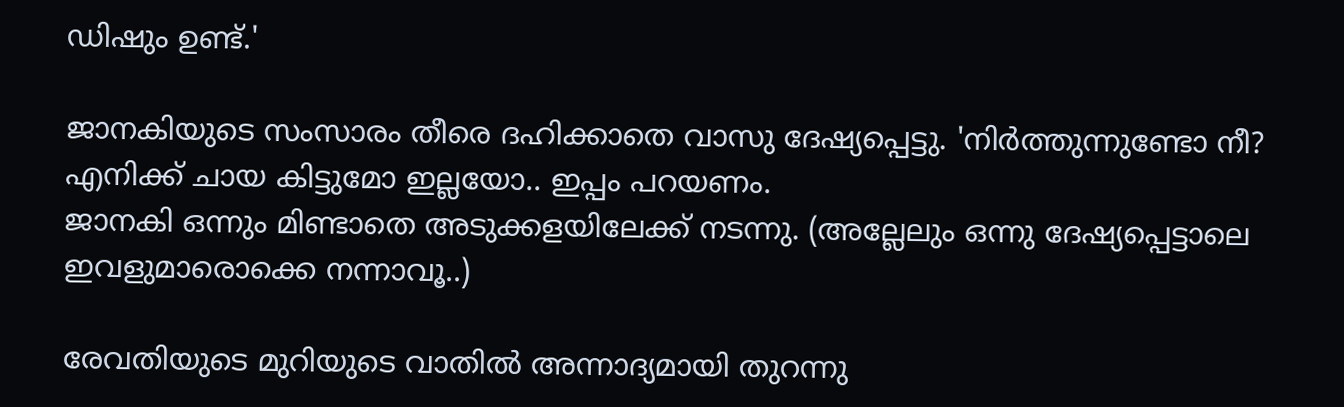ഡിഷും ഉണ്ട്.'

ജാനകിയുടെ സംസാരം തീരെ ദഹിക്കാതെ വാസു ദേഷ്യപ്പെട്ടു. 'നിര്‍ത്തുന്നുണ്ടോ നീ? എനിക്ക് ചായ കിട്ടുമോ ഇല്ലയോ.. ഇപ്പം പറയണം.
ജാനകി ഒന്നും മിണ്ടാതെ അടുക്കളയിലേക്ക് നടന്നു. (അല്ലേലും ഒന്നു ദേഷ്യപ്പെട്ടാലെ ഇവളുമാരൊക്കെ നന്നാവൂ..)

രേവതിയുടെ മുറിയുടെ വാതില്‍ അന്നാദ്യമായി തുറന്നു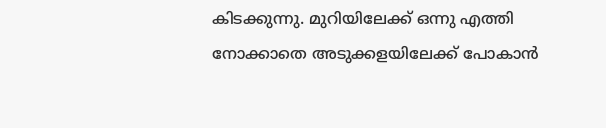കിടക്കുന്നു. മുറിയിലേക്ക് ഒന്നു എത്തി നോക്കാതെ അടുക്കളയിലേക്ക് പോകാന്‍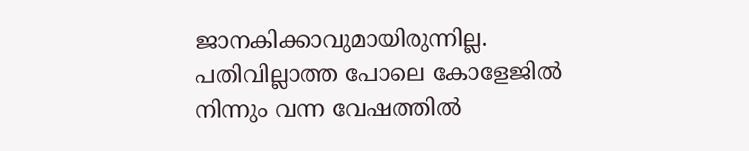ജാനകിക്കാവുമായിരുന്നില്ല. പതിവില്ലാത്ത പോലെ കോളേജില്‍ നിന്നും വന്ന വേഷത്തില്‍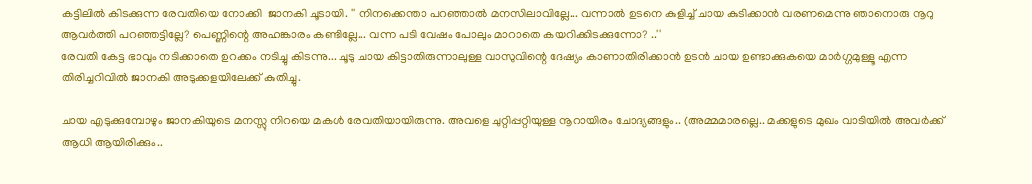കട്ടിലില്‍ കിടക്കുന്ന രേവതിയെ നോക്കി  ജാനകി ചൂടായി. '' നിനക്കെന്താ പറഞ്ഞാല്‍ മനസിലാവില്ലേ... വന്നാല്‍ ഉടനെ കുളിച്ച് ചായ കുടിക്കാന്‍ വരണമെന്നു ഞാനൊരു നൂറു ആവര്‍ത്തി പറഞ്ഞട്ടില്ലേ? പെണ്ണിന്റെ അഹങ്കാരം കണ്ടില്ലേ... വന്ന പടി വേഷം പോലും മാറാതെ കയറിക്കിടക്കുന്നോ? ..''
രേവതി കേട്ട ഭാവും നടിക്കാതെ ഉറക്കം നടിച്ചു കിടന്നു... ചൂടു ചായ കിട്ടാതിരുന്നാലുള്ള വാസുവിന്റെ ദേഷ്യം കാണാതിരിക്കാന്‍ ഉടന്‍ ചായ ഉണ്ടാക്കുകയെ മാര്‍ഗ്ഗമുള്ളൂ എന്ന തിരിച്ചറിവില്‍ ജാനകി അടുക്കളയിലേക്ക് കുതിച്ചു.

ചായ എടുക്കുമ്പോഴും ജാനകിയുടെ മനസ്സു നിറയെ മകള്‍ രേവതിയായിരുന്നു. അവളെ ചുറ്റിപ്പറ്റിയുള്ള നൂറായിരം ചോദ്യങ്ങളും.. (അമ്മമാരല്ലെ.. മക്കളുടെ മുഖം വാടിയില്‍ അവര്‍ക്ക് ആധി ആയിരിക്കും..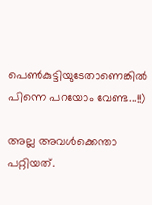പെണ്‍കുട്ടിയുടേതാണെങ്കില്‍ പിന്നെ പറയോം വേണ്ട...!!)

അല്ല അവള്‍ക്കെന്താ പറ്റിയത്.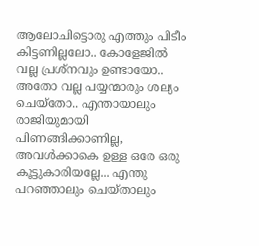ആലോചിട്ടൊരു എത്തും പിടീം കിട്ടണില്ലലോ.. കോളേജില്‍ വല്ല പ്രശ്‌നവും ഉണ്ടായോ.. അതോ വല്ല പയ്യന്മാരും ശല്യം ചെയ്‌തോ.. എന്തായാലും രാജിയുമായി പിണങ്ങിക്കാണില്ല, അവള്‍ക്കാകെ ഉള്ള ഒരേ ഒരു കൂട്ടുകാരിയല്ലേ... എന്തു പറഞ്ഞാലും ചെയ്താലും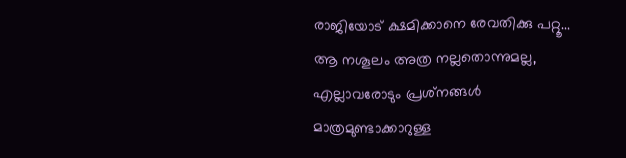രാജിയോട് ക്ഷമിക്കാനെ രേവതിക്കു പറ്റൂ... ആ നശൂലം അത്ര നല്ലതൊന്നുമല്ല, എല്ലാവരോടും പ്രശ്‌നങ്ങള്‍ മാത്രമുണ്ടാക്കാറുള്ള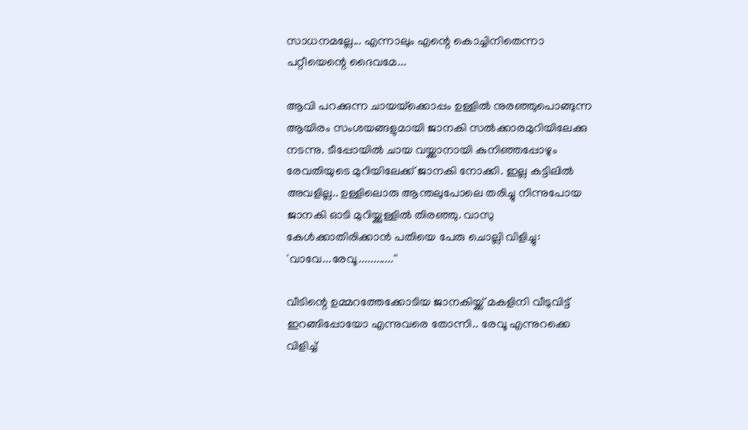സാധനമല്ലേ... എന്നാലും എന്റെ കൊച്ചിനിതെന്നാ പറ്റീയെന്റെ ദൈവമേ...

ആവി പറക്കുന്ന ചായയ്‌ക്കൊപ്പം ഉള്ളില്‍ നുരഞ്ഞുപൊങ്ങുന്ന ആയിരം സംശയങ്ങളുമായി ജാനകി സല്‍ക്കാരമുറിയിലേക്കു നടന്നു. ടീപ്പോയില്‍ ചായ വയ്ക്കാനായി കുനിഞ്ഞപ്പോഴും രേവതിയുടെ മുറിയിലേക്ക് ജാനകി നോക്കി. ഇല്ല കട്ടിലില്‍ അവളില്ല.. ഉള്ളിലൊരു ആന്തലുപോലെ തരിച്ചു നിന്നുപോയ ജാനകി ഓടി മുറിയ്ക്കുള്ളില്‍ തിരഞ്ഞു. വാസു കേള്‍ക്കാതിരിക്കാന്‍ പതിയെ പേരു ചൊല്ലി വിളിച്ചു: 'വാവേ...രേവൂ............''

വീടിന്റെ ഉമ്മറത്തേക്കോടിയ ജാനകിയ്ക്ക് മകളിനി വീടുവിട്ട് ഇറങ്ങിപ്പോയോ എന്നുവരെ തോന്നി.. രേവൂ എന്നുറക്കെ വിളിച്ച്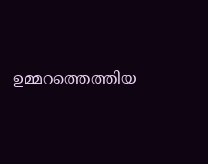ഉമ്മറത്തെത്തിയ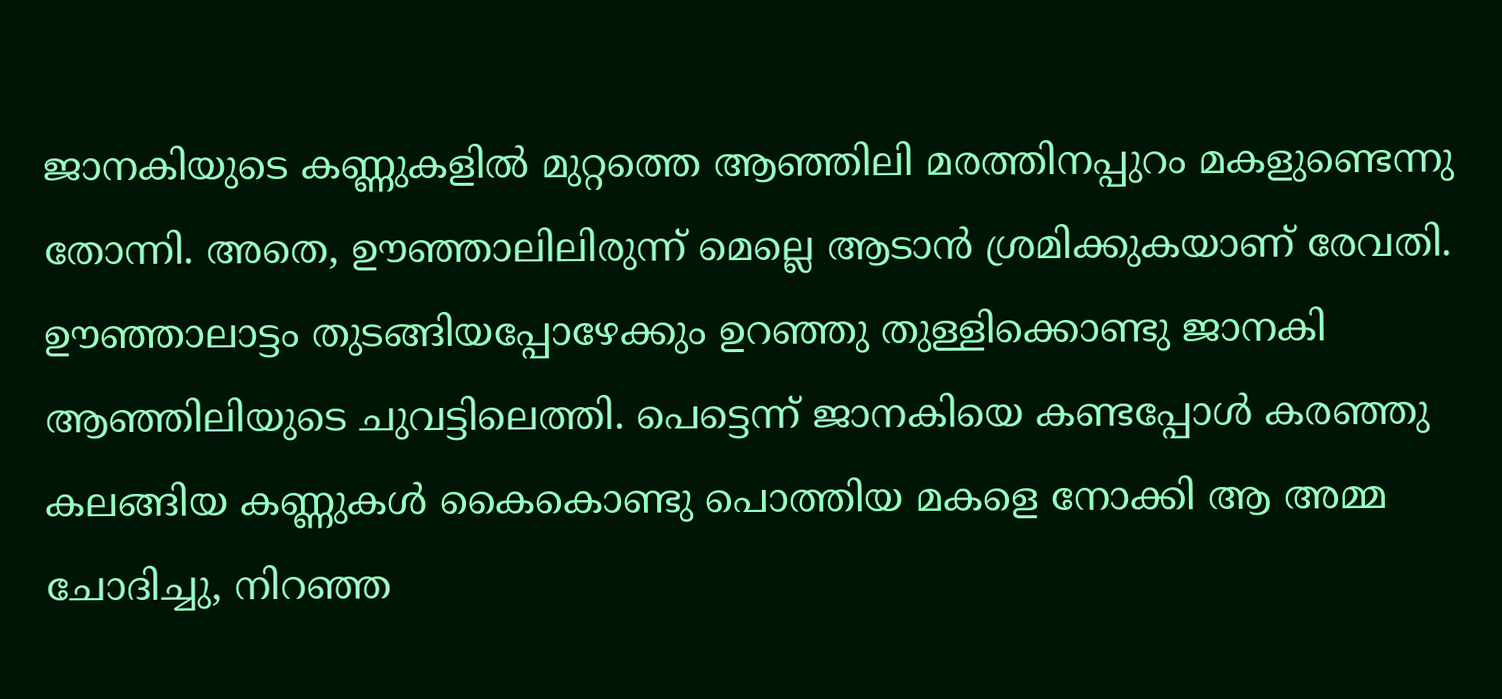ജാനകിയുടെ കണ്ണുകളില്‍ മുറ്റത്തെ ആഞ്ഞിലി മരത്തിനപ്പുറം മകളുണ്ടെന്നു തോന്നി. അതെ, ഊഞ്ഞാലിലിരുന്ന് മെല്ലെ ആടാന്‍ ശ്രമിക്കുകയാണ് രേവതി. ഊഞ്ഞാലാട്ടം തുടങ്ങിയപ്പോഴേക്കും ഉറഞ്ഞു തുള്ളിക്കൊണ്ടു ജാനകി ആഞ്ഞിലിയുടെ ചുവട്ടിലെത്തി. പെട്ടെന്ന് ജാനകിയെ കണ്ടപ്പോള്‍ കരഞ്ഞു കലങ്ങിയ കണ്ണുകള്‍ കൈകൊണ്ടു പൊത്തിയ മകളെ നോക്കി ആ അമ്മ ചോദിച്ചു, നിറഞ്ഞ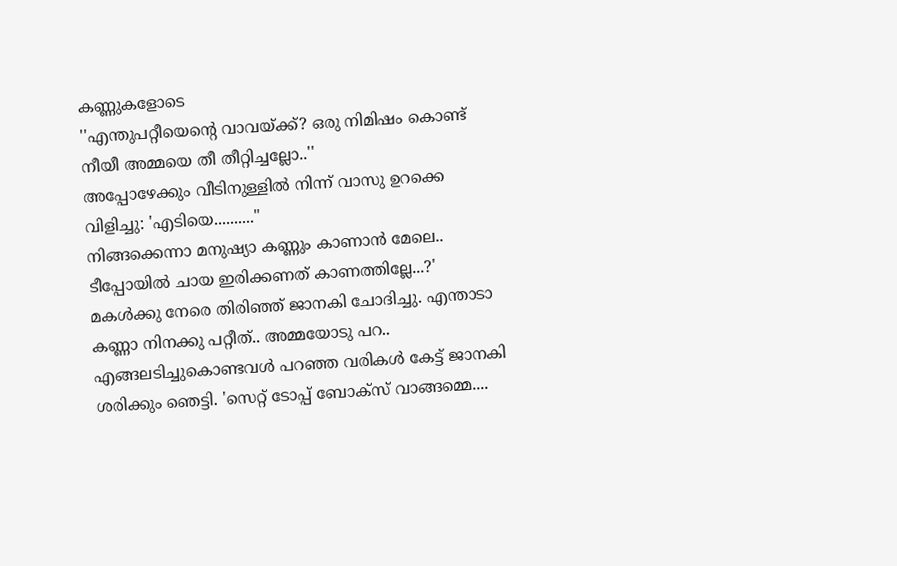കണ്ണുകളോടെ
''എന്തുപറ്റീയെന്റെ വാവയ്ക്ക്? ഒരു നിമിഷം കൊണ്ട് നീയീ അമ്മയെ തീ തീറ്റിച്ചല്ലോ..''
അപ്പോഴേക്കും വീടിനുള്ളില്‍ നിന്ന് വാസു ഉറക്കെ വിളിച്ചു: 'എടിയെ..........''
നിങ്ങക്കെന്നാ മനുഷ്യാ കണ്ണും കാണാന്‍ മേലെ.. ടീപ്പോയില്‍ ചായ ഇരിക്കണത് കാണത്തില്ലേ...?'
മകള്‍ക്കു നേരെ തിരിഞ്ഞ് ജാനകി ചോദിച്ചു. എന്താടാ കണ്ണാ നിനക്കു പറ്റീത്.. അമ്മയോടു പറ.. എങ്ങലടിച്ചുകൊണ്ടവള്‍ പറഞ്ഞ വരികള്‍ കേട്ട് ജാനകി ശരിക്കും ഞെട്ടി. 'സെറ്റ് ടോപ്പ് ബോക്‌സ് വാങ്ങമ്മെ....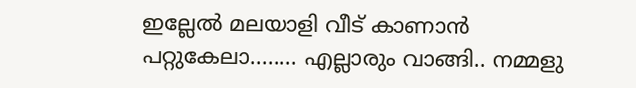ഇല്ലേല്‍ മലയാളി വീട് കാണാന്‍ പറ്റുകേലാ........ എല്ലാരും വാങ്ങി.. നമ്മളു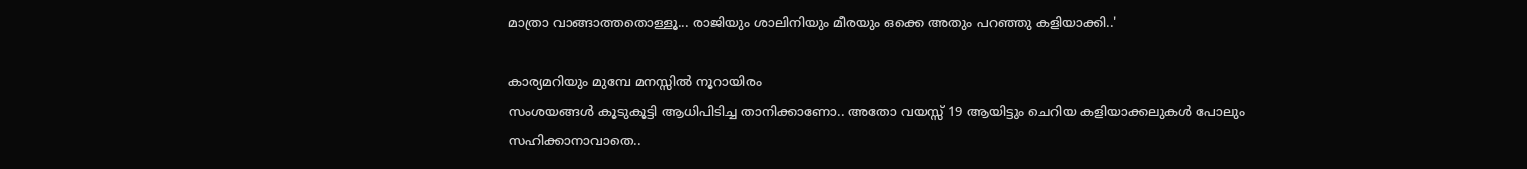മാത്രാ വാങ്ങാത്തതൊള്ളൂ... രാജിയും ശാലിനിയും മീരയും ഒക്കെ അതും പറഞ്ഞു കളിയാക്കി..'

കാര്യമറിയും മുമ്പേ മനസ്സില്‍ നൂറായിരം
സംശയങ്ങള്‍ കൂടുകൂട്ടി ആധിപിടിച്ച താനിക്കാണോ.. അതോ വയസ്സ് 19 ആയിട്ടും ചെറിയ കളിയാക്കലുകള്‍ പോലും സഹിക്കാനാവാതെ..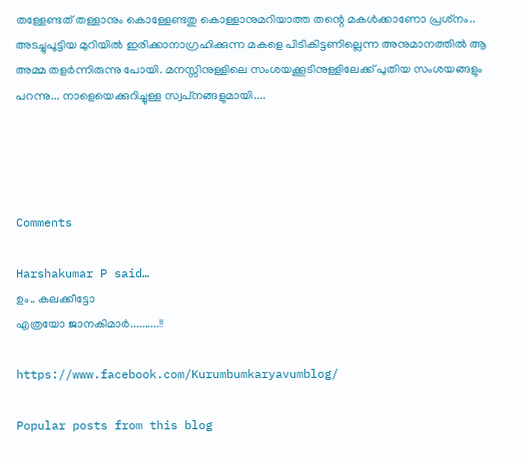തള്ളേണ്ടത് തള്ളാനും കൊള്ളേണ്ടതു കൊള്ളാനുമറിയാത്ത തന്റെ മകള്‍ക്കാണോ പ്രശ്‌നം.. അടച്ചുപൂട്ടിയ മുറിയില്‍ ഇരിക്കാനാഗ്രഹിക്കുന്ന മകളെ പിടികിട്ടണില്ലെന്ന അനുമാനത്തില്‍ ആ അമ്മ തളര്‍ന്നിരുന്നു പോയി. മനസ്സിനുള്ളിലെ സംശയക്കൂടിനുള്ളിലേക്ക് പുതിയ സംശയങ്ങളും പറന്നു... നാളെയെക്കുറിച്ചുള്ള സ്വപ്‌നങ്ങളുമായി....




Comments

Harshakumar P said…
ഉം.. കലക്കീട്ടോ
എത്രയോ ജാനകിമാര്‍..........!!

https://www.facebook.com/Kurumbumkaryavumblog/

Popular posts from this blog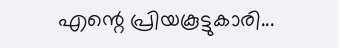എന്റെ പ്രിയകൂട്ടുകാരി...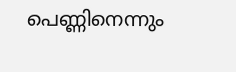പെണ്ണിനെന്നും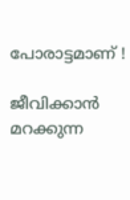പോരാട്ടമാണ് !

ജീവിക്കാൻ മറക്കുന്ന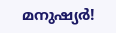മനുഷ്യർ!